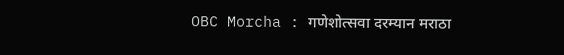OBC Morcha : गणेशोत्सवा दरम्यान मराठा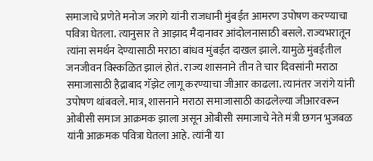समाजाचे प्रणेते मनोज जरांगे यांनी राजधानी मुंबईत आमरण उपोषण करण्याचा पवित्रा घेतला. त्यानुसार ते आझाद मैदानावर आंदोलनासाठी बसले. राज्यभरातून त्यांना समर्थन देण्यासाठी मराठा बांधव मुंबईत दाखल झाले. यामुळे मुंबईतील जनजीवन विस्कळित झालं होतं. राज्य शासनाने तीन ते चार दिवसांनी मराठा समाजासाठी हैद्राबाद गॅझेट लागू करण्याचा जीआर काढला. त्यानंतर जरांगे यांनी उपोषण थांबवले. मात्र, शासनाने मराठा समाजासाठी काढलेल्या जीआरवरून ओबीसी समाज आक्रमक झाला असून ओबीसी समाजाचे नेते मंत्री छगन भुजबळ यांनी आक्रमक पवित्रा घेतला आहे. त्यांनी या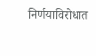निर्णयाविरोधात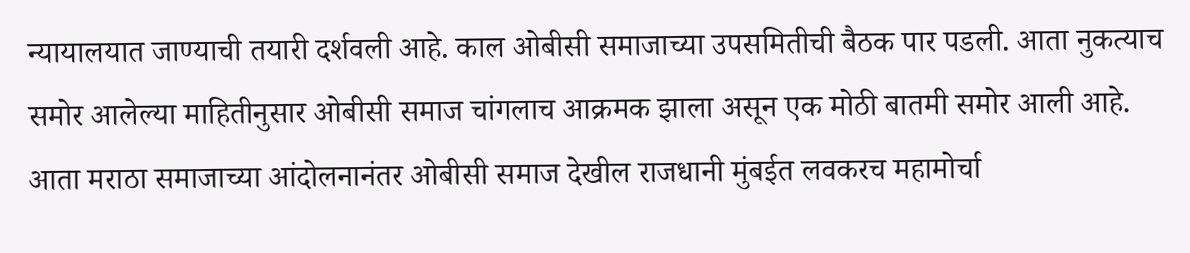न्यायालयात जाण्याची तयारी दर्शवली आहे. काल ओबीसी समाजाच्या उपसमितीची बैठक पार पडली. आता नुकत्याच समोर आलेल्या माहितीनुसार ओबीसी समाज चांगलाच आक्रमक झाला असून एक मोठी बातमी समोर आली आहे. आता मराठा समाजाच्या आंदोलनानंतर ओबीसी समाज देखील राजधानी मुंबईत लवकरच महामोर्चा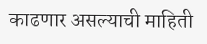काढणार असल्याची माहिती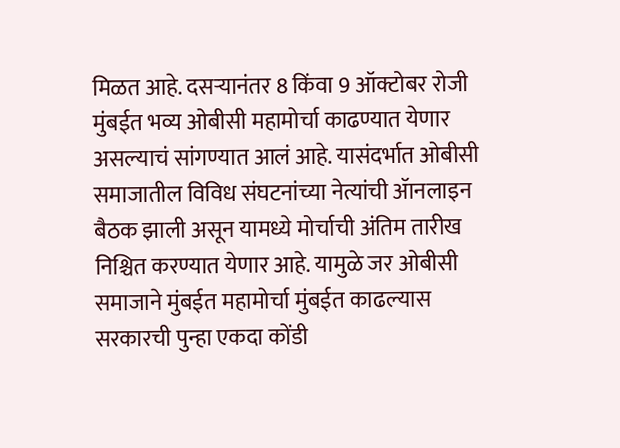मिळत आहे. दसऱ्यानंतर 8 किंवा 9 ऑक्टोबर रोजी मुंबईत भव्य ओबीसी महामोर्चा काढण्यात येणार असल्याचं सांगण्यात आलं आहे. यासंदर्भात ओबीसी समाजातील विविध संघटनांच्या नेत्यांची ॲानलाइन बैठक झाली असून यामध्ये मोर्चाची अंतिम तारीख निश्चित करण्यात येणार आहे. यामुळे जर ओबीसी समाजाने मुंबईत महामोर्चा मुंबईत काढल्यास सरकारची पुन्हा एकदा कोंडी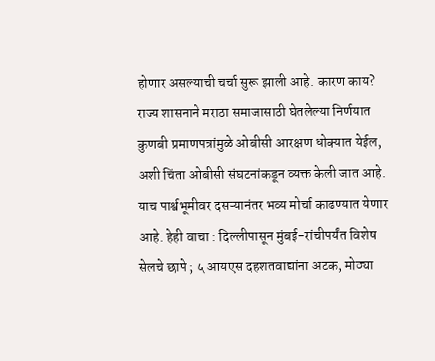होणार असल्याची चर्चा सुरू झाली आहे. कारण काय? राज्य शासनाने मराठा समाजासाठी घेतलेल्या निर्णयात कुणबी प्रमाणपत्रांमुळे ओबीसी आरक्षण धोक्यात येईल, अशी चिंता ओबीसी संघटनांकडून व्यक्त केली जात आहे. याच पार्श्वभूमीवर दसऱ्यानंतर भव्य मोर्चा काढण्यात येणार आहे. हेही वाचा : दिल्लीपासून मुंबई-रांचीपर्यंत विशेष सेलचे छापे ; ५ आयएस दहशतवाद्यांना अटक, मोठ्या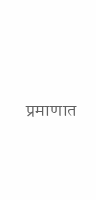प्रमाणात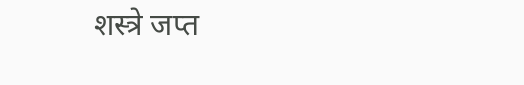शस्त्रे जप्त